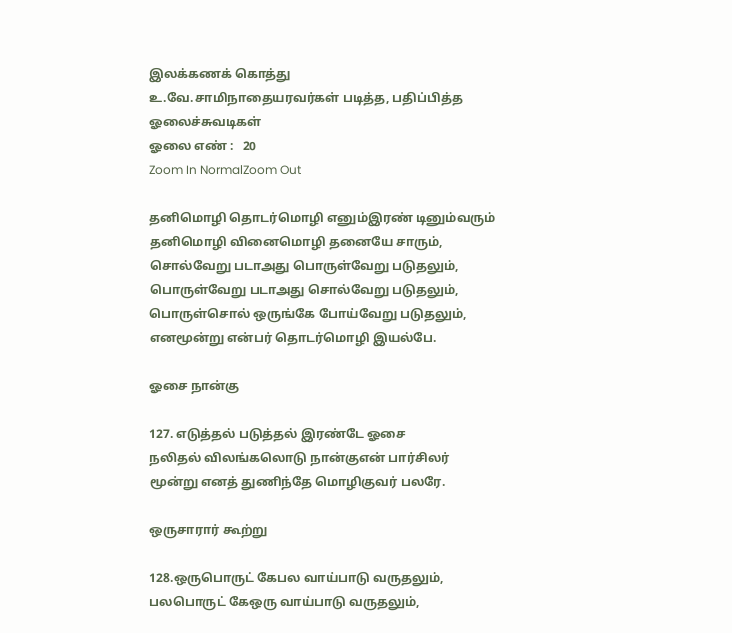இலக்கணக் கொத்து
உ.வே.சாமிநாதையரவர்கள் படித்த, பதிப்பித்த ஓலைச்சுவடிகள்
ஓலை எண் :   20
Zoom In NormalZoom Out

தனிமொழி தொடர்மொழி எனும்இரண் டினும்வரும்
தனிமொழி வினைமொழி தனையே சாரும்,
சொல்வேறு படாஅது பொருள்வேறு படுதலும்,
பொருள்வேறு படாஅது சொல்வேறு படுதலும்,
பொருள்சொல் ஒருங்கே போய்வேறு படுதலும்,
எனமூன்று என்பர் தொடர்மொழி இயல்பே.

ஓசை நான்கு

127. எடுத்தல் படுத்தல் இரண்டே ஓசை
நலிதல் விலங்கலொடு நான்குஎன் பார்சிலர்
மூன்று எனத் துணிந்தே மொழிகுவர் பலரே.

ஒருசாரார் கூற்று

128.ஒருபொருட் கேபல வாய்பாடு வருதலும்,
பலபொருட் கேஒரு வாய்பாடு வருதலும்,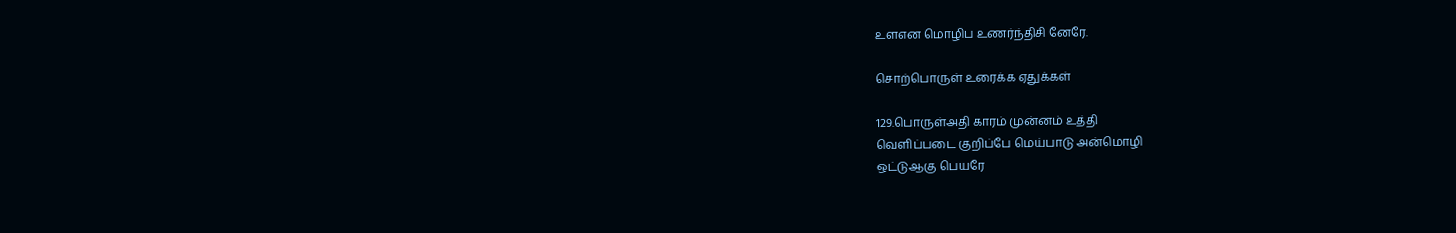உளஎன மொழிப உணர்ந்திசி னேரே.

சொற்பொருள் உரைக்க ஏதுக்கள்

129.பொருள்அதி காரம் முன்னம் உத்தி
வெளிப்படை குறிப்பே மெய்பாடு அன்மொழி
ஒட்டுஆகு பெயரே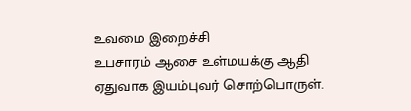உவமை இறைச்சி
உபசாரம் ஆசை உள்மயக்கு ஆதி
ஏதுவாக இயம்புவர் சொற்பொருள்.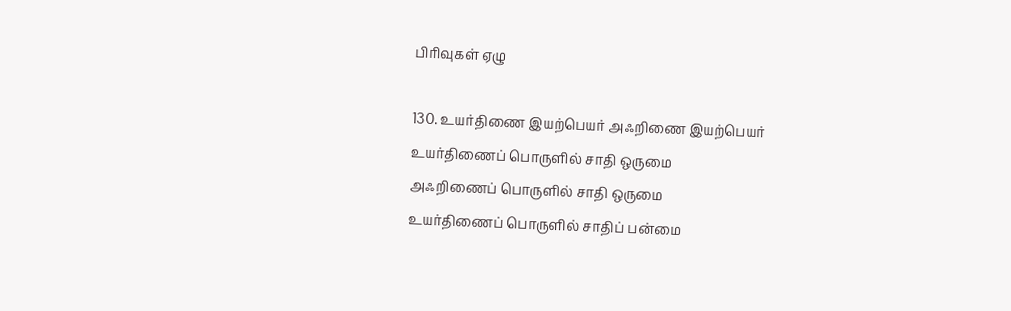பிரிவுகள் ஏழு

130. உயர்திணை இயற்பெயர் அஃறிணை இயற்பெயர்
உயர்திணைப் பொருளில் சாதி ஒருமை
அஃறிணைப் பொருளில் சாதி ஒருமை
உயர்திணைப் பொருளில் சாதிப் பன்மை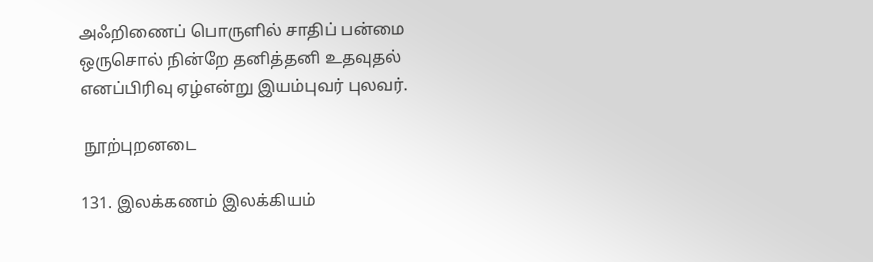அஃறிணைப் பொருளில் சாதிப் பன்மை
ஒருசொல் நின்றே தனித்தனி உதவுதல்
எனப்பிரிவு ஏழ்என்று இயம்புவர் புலவர்.

 நூற்புறனடை

131. இலக்கணம் இலக்கியம்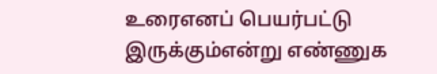உரைஎனப் பெயர்பட்டு
இருக்கும்என்று எண்ணுக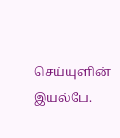செய்யுளின் இயல்பே.